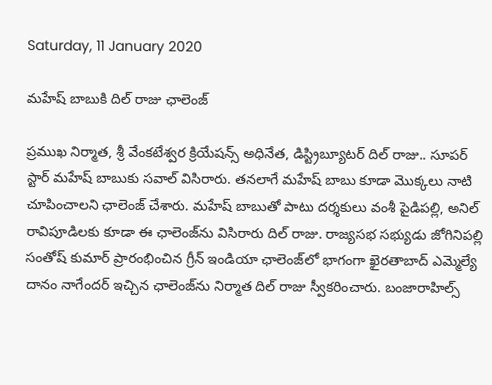Saturday, 11 January 2020

మహేష్ బాబుకి దిల్ రాజు ఛాలెంజ్

ప్రముఖ నిర్మాత, శ్రీ వేంకటేశ్వర క్రియేషన్స్ అధినేత, డిస్ట్రిబ్యూటర్ దిల్ రాజు.. సూపర్ స్టార్ మహేష్ బాబుకు సవాల్ విసిరారు. తనలాగే మహేష్ బాబు కూడా మొక్కలు నాటి చూపించాలని ఛాలెంజ్ చేశారు. మహేష్ బాబుతో పాటు దర్శకులు వంశీ పైడిపల్లి, అనిల్ రావిపూడిలకు కూడా ఈ ఛాలెంజ్‌ను విసిరారు దిల్ రాజు. రాజ్యసభ సభ్యుడు జోగినిపల్లి సంతోష్ కుమార్ ప్రారంభించిన గ్రీన్ ఇండియా ఛాలెంజ్‌లో భాగంగా ఖైరతాబాద్ ఎమ్మెల్యే దానం నాగేందర్ ఇచ్చిన ఛాలెంజ్‌ను నిర్మాత దిల్ రాజు స్వీకరించారు. బంజారాహిల్స్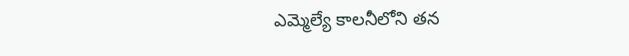ఎమ్మెల్యే కాలనీలోని తన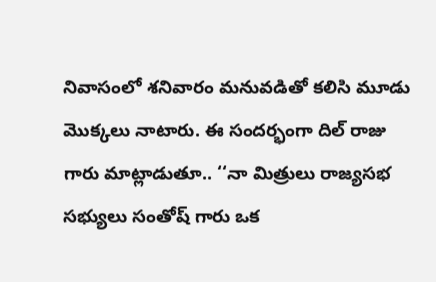నివాసంలో శనివారం మనువడితో కలిసి మూడు మొక్కలు నాటారు. ఈ సందర్భంగా దిల్ రాజు గారు మాట్లాడుతూ.. ‘‘నా మిత్రులు రాజ్యసభ సభ్యులు సంతోష్ గారు ఒక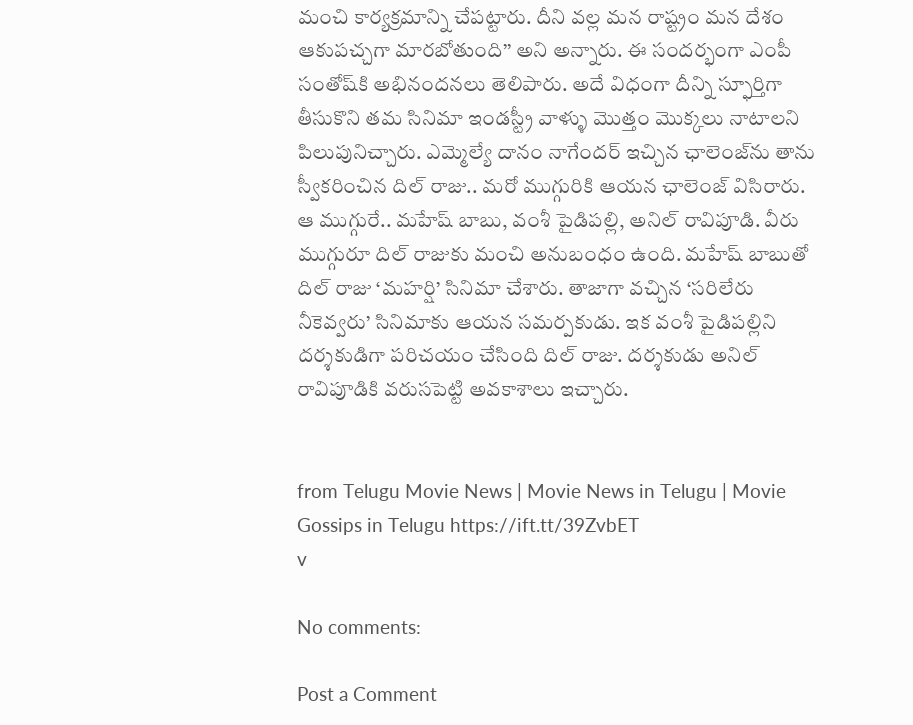మంచి కార్యక్రమాన్ని చేపట్టారు. దీని వల్ల మన రాష్ట్రం మన దేశం ఆకుపచ్చగా మారబోతుంది’’ అని అన్నారు. ఈ సందర్భంగా ఎంపీ సంతోష్‌కి అభినందనలు తెలిపారు. అదే విధంగా దీన్ని స్ఫూర్తిగా తీసుకొని తమ సినిమా ఇండస్ట్రీ వాళ్ళు మొత్తం మొక్కలు నాటాలని పిలుపునిచ్చారు. ఎమ్మెల్యే దానం నాగేందర్ ఇచ్చిన ఛాలెంజ్‌ను తాను స్వీకరించిన దిల్ రాజు.. మరో ముగ్గురికి ఆయన ఛాలెంజ్ విసిరారు. ఆ ముగ్గురే.. మహేష్ బాబు, వంశీ పైడిపల్లి, అనిల్ రావిపూడి. వీరు ముగ్గురూ దిల్ రాజుకు మంచి అనుబంధం ఉంది. మహేష్ బాబుతో దిల్ రాజు ‘మహర్షి’ సినిమా చేశారు. తాజాగా వచ్చిన ‘సరిలేరు నీకెవ్వరు’ సినిమాకు ఆయన సమర్పకుడు. ఇక వంశీ పైడిపల్లిని దర్శకుడిగా పరిచయం చేసింది దిల్ రాజు. దర్శకుడు అనిల్ రావిపూడికి వరుసపెట్టి అవకాశాలు ఇచ్చారు.


from Telugu Movie News | Movie News in Telugu | Movie Gossips in Telugu https://ift.tt/39ZvbET
v

No comments:

Post a Comment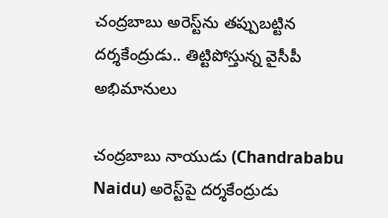చంద్రబాబు అరెస్ట్‌ను తప్పుబట్టిన దర్శకేంద్రుడు.. తిట్టిపోస్తున్న వైసీపీ అభిమానులు

చంద్రబాబు నాయుడు (Chandrababu Naidu) అరెస్ట్‌పై దర్శకేంద్రుడు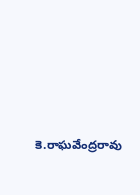కె.రాఘవేంద్రరావు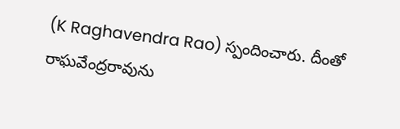(K Raghavendra Rao) స్పందించారు. దీంతో రాఘవేంద్రరావును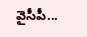వైసీపీ...